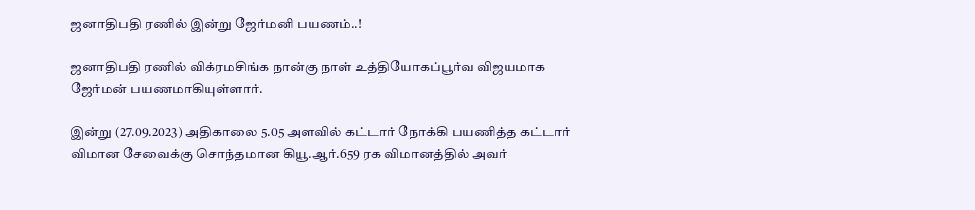ஜனாதிபதி ரணில் இன்று ஜேர்மனி பயணம்..!

ஜனாதிபதி ரணில் விக்ரமசிங்க நான்கு நாள் உத்தியோகப்பூர்வ விஜயமாக ஜேர்மன் பயணமாகியுள்ளார்.

இன்று (27.09.2023) அதிகாலை 5.05 அளவில் கட்டார் நோக்கி பயணித்த கட்டார் விமான சேவைக்கு சொந்தமான கியூ.ஆர்.659 ரக விமானத்தில் அவர்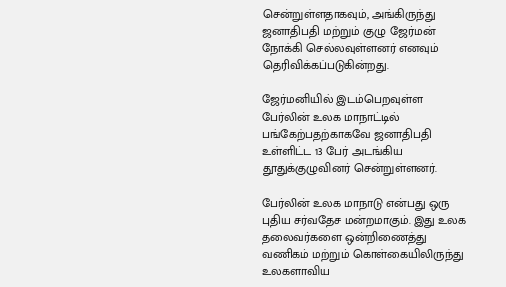சென்றுள்ளதாகவும், அங்கிருந்து ஜனாதிபதி மற்றும் குழு ஜேர்மன் நோக்கி செல்லவுள்ளனர் எனவும் தெரிவிக்கப்படுகின்றது.

ஜேர்மனியில் இடம்பெறவுள்ள பேர்லின் உலக மாநாட்டில் பங்கேற்பதற்காகவே ஜனாதிபதி உள்ளிட்ட 13 பேர் அடங்கிய தூதுக்குழுவினர் சென்றுள்ளனர்.

பேர்லின் உலக மாநாடு என்பது ஒரு புதிய சர்வதேச மன்றமாகும். இது உலக தலைவர்களை ஒன்றிணைத்து வணிகம் மற்றும் கொள்கையிலிருந்து உலகளாவிய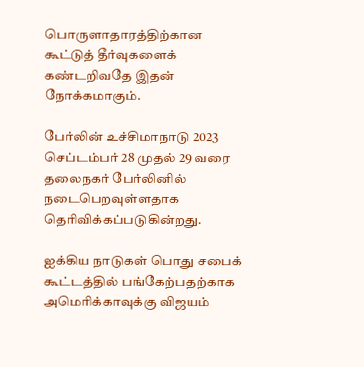பொருளாதாரத்திற்கான கூட்டுத் தீர்வுகளைக் கண்டறிவதே இதன் நோக்கமாகும்.

பேர்லின் உச்சிமாநாடு 2023 செப்டம்பர் 28 முதல் 29 வரை தலைநகர் பேர்லினில் நடைபெறவுள்ளதாக தெரிவிக்கப்படுகின்றது.

ஐக்கிய நாடுகள் பொது சபைக் கூட்டத்தில் பங்கேற்பதற்காக அமெரிக்காவுக்கு விஜயம்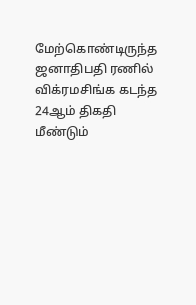மேற்கொண்டிருந்த ஜனாதிபதி ரணில் விக்ரமசிங்க கடந்த 24ஆம் திகதி மீண்டும்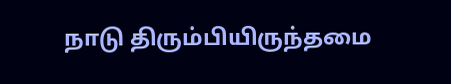நாடு திரும்பியிருந்தமை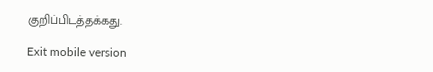குறிப்பிடத்தக்கது.

Exit mobile version